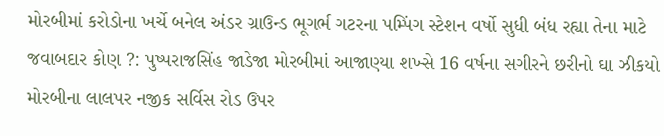મોરબીમાં કરોડોના ખર્ચે બનેલ અંડર ગ્રાઉન્ડ ભૂગર્ભ ગટરના પમ્પિંગ સ્ટેશન વર્ષો સુધી બંધ રહ્યા તેના માટે જવાબદાર કોણ ?: પુષ્પરાજસિંહ જાડેજા મોરબીમાં આજાણ્યા શખ્સે 16 વર્ષના સગીરને છરીનો ઘા ઝીકયો મોરબીના લાલપર નજીક સર્વિસ રોડ ઉપર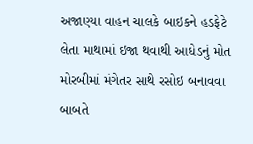અજાણ્યા વાહન ચાલકે બાઇકને હડફેટે લેતા માથામાં ઇજા થવાથી આધેડનું મોત મોરબીમાં મંગેતર સાથે રસોઇ બનાવવા બાબતે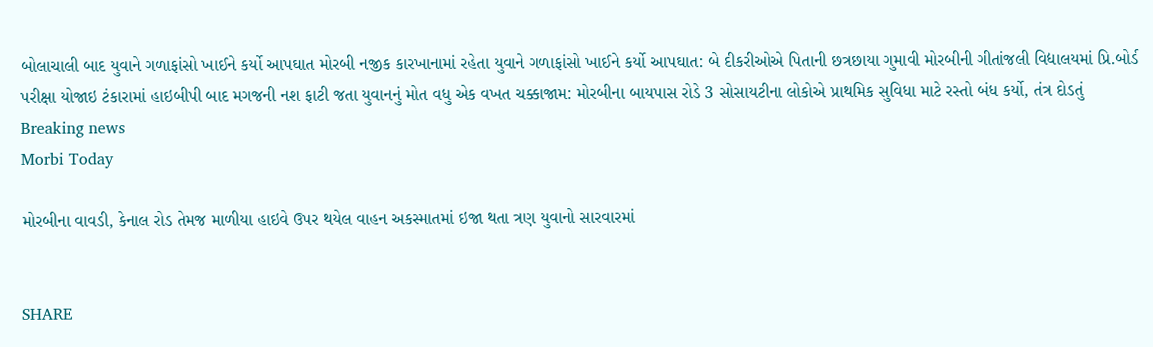બોલાચાલી બાદ યુવાને ગળાફાંસો ખાઈને કર્યો આપઘાત મોરબી નજીક કારખાનામાં રહેતા યુવાને ગળાફાંસો ખાઈને કર્યો આપઘાત: બે દીકરીઓએ પિતાની છત્રછાયા ગુમાવી મોરબીની ગીતાંજલી વિદ્યાલયમાં પ્રિ.બોર્ડ પરીક્ષા યોજાઇ ટંકારામાં હાઇબીપી બાદ મગજની નશ ફાટી જતા યુવાનનું મોત વધુ એક વખત ચક્કાજામ: મોરબીના બાયપાસ રોડે 3 સોસાયટીના લોકોએ પ્રાથમિક સુવિધા માટે રસ્તો બંધ કર્યો, તંત્ર દોડતું
Breaking news
Morbi Today

મોરબીના વાવડી, કેનાલ રોડ તેમજ માળીયા હાઇવે ઉપર થયેલ વાહન અકસ્માતમાં ઇજા થતા ત્રણ યુવાનો સારવારમાં


SHARE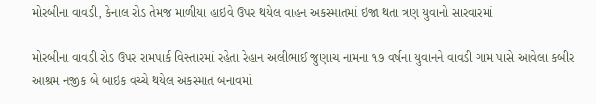મોરબીના વાવડી, કેનાલ રોડ તેમજ માળીયા હાઇવે ઉપર થયેલ વાહન અકસ્માતમાં ઇજા થતા ત્રણ યુવાનો સારવારમાં

મોરબીના વાવડી રોડ ઉપર રામપાર્ક વિસ્તારમાં રહેતા રેહાન અલીભાઈ જુણાચ નામના ૧૭ વર્ષના યુવાનને વાવડી ગામ પાસે આવેલા કબીર આશ્રમ નજીક બે બાઇક વચ્ચે થયેલ અકસ્માત બનાવમાં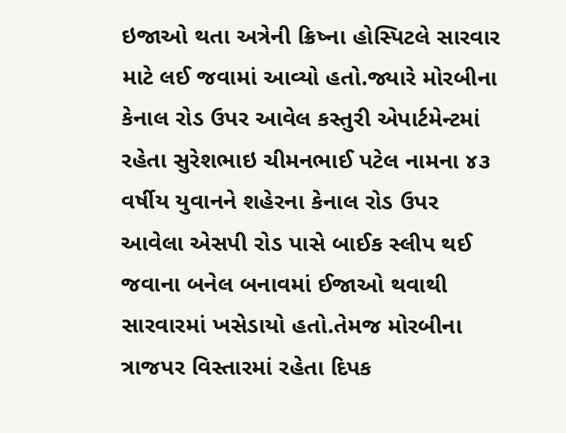ઇજાઓ થતા અત્રેની ક્રિષ્ના હોસ્પિટલે સારવાર માટે લઈ જવામાં આવ્યો હતો.જ્યારે મોરબીના કેનાલ રોડ ઉપર આવેલ કસ્તુરી એપાર્ટમેન્ટમાં રહેતા સુરેશભાઇ ચીમનભાઈ પટેલ નામના ૪૩ વર્ષીય યુવાનને શહેરના કેનાલ રોડ ઉપર આવેલા એસપી રોડ પાસે બાઈક સ્લીપ થઈ જવાના બનેલ બનાવમાં ઈજાઓ થવાથી સારવારમાં ખસેડાયો હતો.તેમજ મોરબીના ત્રાજપર વિસ્તારમાં રહેતા દિપક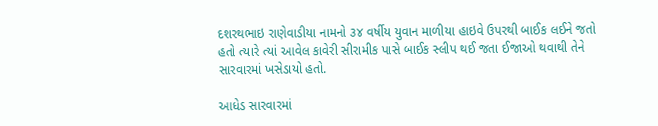દશરથભાઇ રાણેવાડીયા નામનો ૩૪ વર્ષીય યુવાન માળીયા હાઇવે ઉપરથી બાઈક લઈને જતો હતો ત્યારે ત્યાં આવેલ કાવેરી સીરામીક પાસે બાઈક સ્લીપ થઈ જતા ઈજાઓ થવાથી તેને સારવારમાં ખસેડાયો હતો.

આધેડ સારવારમાં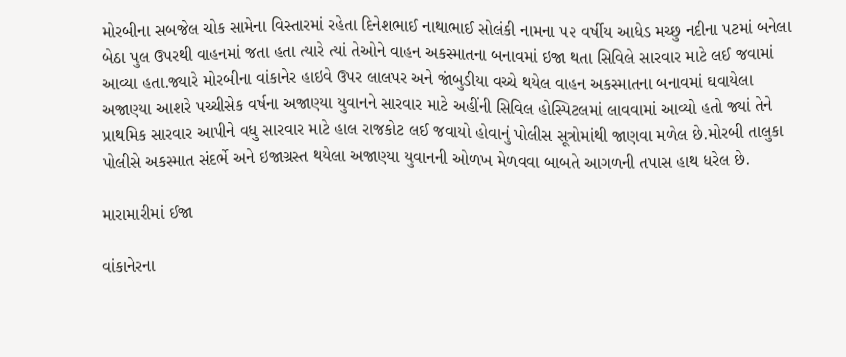મોરબીના સબજેલ ચોક સામેના વિસ્તારમાં રહેતા દિનેશભાઈ નાથાભાઈ સોલંકી નામના ૫૨ વર્ષીય આધેડ મચ્છુ નદીના પટમાં બનેલા બેઠા પુલ ઉપરથી વાહનમાં જતા હતા ત્યારે ત્યાં તેઓને વાહન અકસ્માતના બનાવમાં ઇજા થતા સિવિલે સારવાર માટે લઈ જવામાં આવ્યા હતા.જ્યારે મોરબીના વાંકાનેર હાઇવે ઉપર લાલપર અને જાંબુડીયા વચ્ચે થયેલ વાહન અકસ્માતના બનાવમાં ઘવાયેલા અજાણ્યા આશરે પચ્ચીસેક વર્ષના અજાણ્યા યુવાનને સારવાર માટે અહીંની સિવિલ હોસ્પિટલમાં લાવવામાં આવ્યો હતો જ્યાં તેને પ્રાથમિક સારવાર આપીને વધુ સારવાર માટે હાલ રાજકોટ લઈ જવાયો હોવાનું પોલીસ સૂત્રોમાંથી જાણવા મળેલ છે.મોરબી તાલુકા પોલીસે અકસ્માત સંદર્ભે અને ઇજાગ્રસ્ત થયેલા અજાણ્યા યુવાનની ઓળખ મેળવવા બાબતે આગળની તપાસ હાથ ધરેલ છે.

મારામારીમાં ઈજા

વાંકાનેરના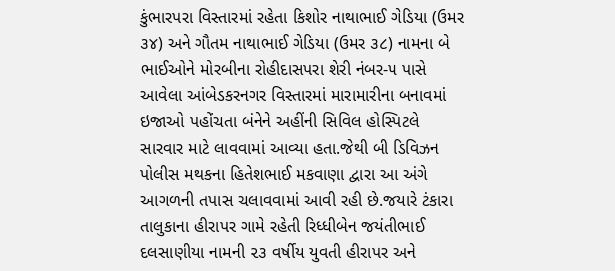કુંભારપરા વિસ્તારમાં રહેતા કિશોર નાથાભાઈ ગેડિયા (ઉમર ૩૪) અને ગૌતમ નાથાભાઈ ગેડિયા (ઉમર ૩૮) નામના બે ભાઈઓને મોરબીના રોહીદાસપરા શેરી નંબર-૫ પાસે આવેલા આંબેડકરનગર વિસ્તારમાં મારામારીના બનાવમાં ઇજાઓ પહોંચતા બંનેને અહીંની સિવિલ હોસ્પિટલે સારવાર માટે લાવવામાં આવ્યા હતા.જેથી બી ડિવિઝન પોલીસ મથકના હિતેશભાઈ મકવાણા દ્વારા આ અંગે આગળની તપાસ ચલાવવામાં આવી રહી છે.જયારે ટંકારા તાલુકાના હીરાપર ગામે રહેતી રિધ્ધીબેન જયંતીભાઈ દલસાણીયા નામની ૨૩ વર્ષીય યુવતી હીરાપર અને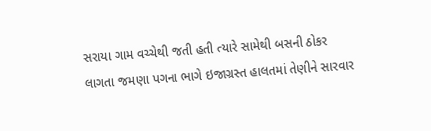સરાયા ગામ વચ્ચેથી જતી હતી ત્યારે સામેથી બસની ઠોકર લાગતા જમણા પગના ભાગે ઇજાગ્રસ્ત હાલતમાં તેણીને સારવાર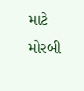માટે મોરબી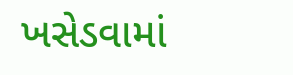ખસેડવામાં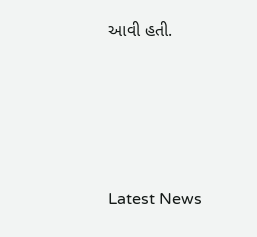આવી હતી.






Latest News